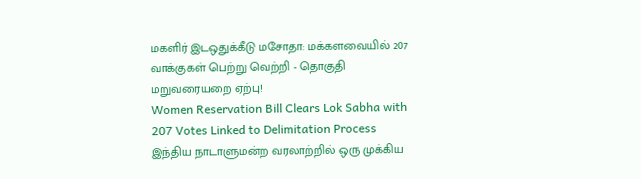மகளிர் இடஒதுக்கீடு மசோதா: மக்களவையில் 207 வாக்குகள் பெற்று வெற்றி - தொகுதி மறுவரையறை ஏற்பு!
Women Reservation Bill Clears Lok Sabha with 207 Votes Linked to Delimitation Process
இந்திய நாடாளுமன்ற வரலாற்றில் ஒரு முக்கிய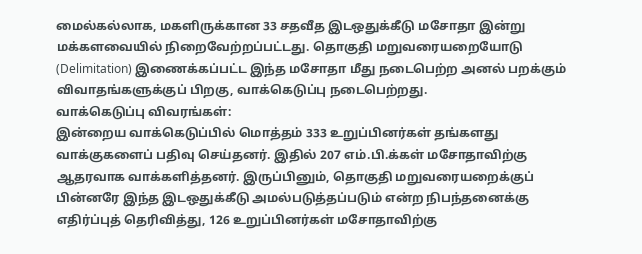மைல்கல்லாக, மகளிருக்கான 33 சதவீத இடஒதுக்கீடு மசோதா இன்று மக்களவையில் நிறைவேற்றப்பட்டது. தொகுதி மறுவரையறையோடு (Delimitation) இணைக்கப்பட்ட இந்த மசோதா மீது நடைபெற்ற அனல் பறக்கும் விவாதங்களுக்குப் பிறகு, வாக்கெடுப்பு நடைபெற்றது.
வாக்கெடுப்பு விவரங்கள்:
இன்றைய வாக்கெடுப்பில் மொத்தம் 333 உறுப்பினர்கள் தங்களது வாக்குகளைப் பதிவு செய்தனர். இதில் 207 எம்.பி.க்கள் மசோதாவிற்கு ஆதரவாக வாக்களித்தனர். இருப்பினும், தொகுதி மறுவரையறைக்குப் பின்னரே இந்த இடஒதுக்கீடு அமல்படுத்தப்படும் என்ற நிபந்தனைக்கு எதிர்ப்புத் தெரிவித்து, 126 உறுப்பினர்கள் மசோதாவிற்கு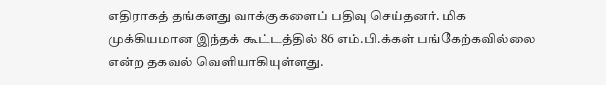எதிராகத் தங்களது வாக்குகளைப் பதிவு செய்தனர். மிக முக்கியமான இந்தக் கூட்டத்தில் 86 எம்.பி.க்கள் பங்கேற்கவில்லை என்ற தகவல் வெளியாகியுள்ளது.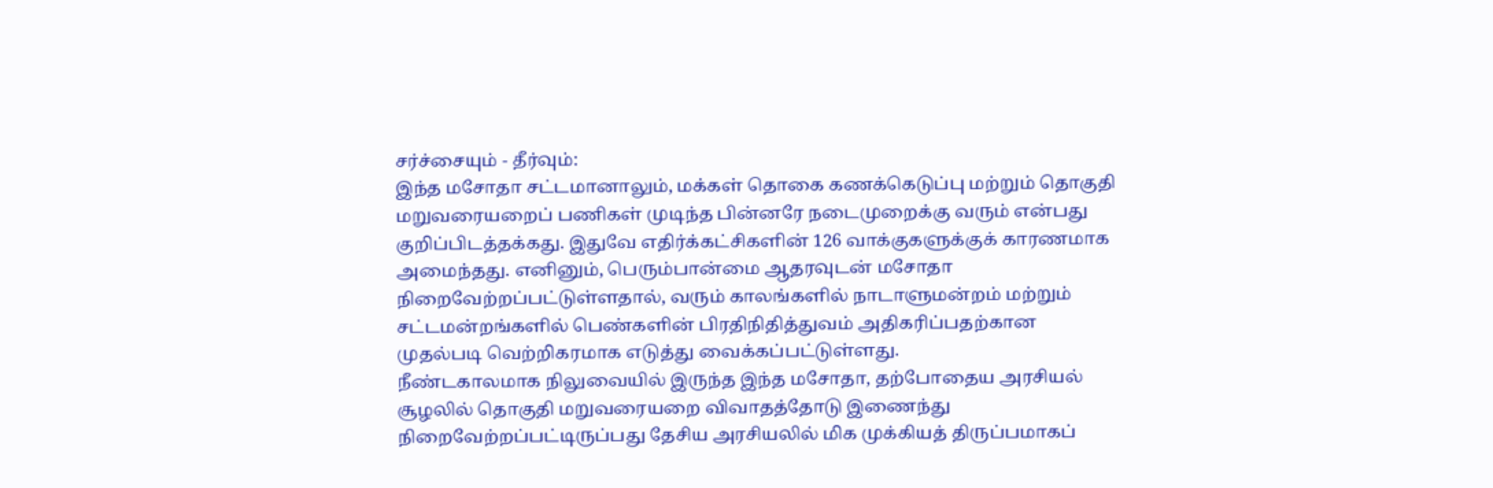சர்ச்சையும் - தீர்வும்:
இந்த மசோதா சட்டமானாலும், மக்கள் தொகை கணக்கெடுப்பு மற்றும் தொகுதி மறுவரையறைப் பணிகள் முடிந்த பின்னரே நடைமுறைக்கு வரும் என்பது குறிப்பிடத்தக்கது. இதுவே எதிர்க்கட்சிகளின் 126 வாக்குகளுக்குக் காரணமாக அமைந்தது. எனினும், பெரும்பான்மை ஆதரவுடன் மசோதா நிறைவேற்றப்பட்டுள்ளதால், வரும் காலங்களில் நாடாளுமன்றம் மற்றும் சட்டமன்றங்களில் பெண்களின் பிரதிநிதித்துவம் அதிகரிப்பதற்கான முதல்படி வெற்றிகரமாக எடுத்து வைக்கப்பட்டுள்ளது.
நீண்டகாலமாக நிலுவையில் இருந்த இந்த மசோதா, தற்போதைய அரசியல் சூழலில் தொகுதி மறுவரையறை விவாதத்தோடு இணைந்து நிறைவேற்றப்பட்டிருப்பது தேசிய அரசியலில் மிக முக்கியத் திருப்பமாகப்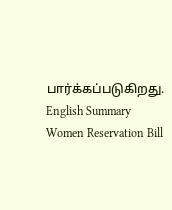பார்க்கப்படுகிறது.
English Summary
Women Reservation Bill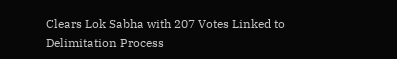Clears Lok Sabha with 207 Votes Linked to Delimitation Process